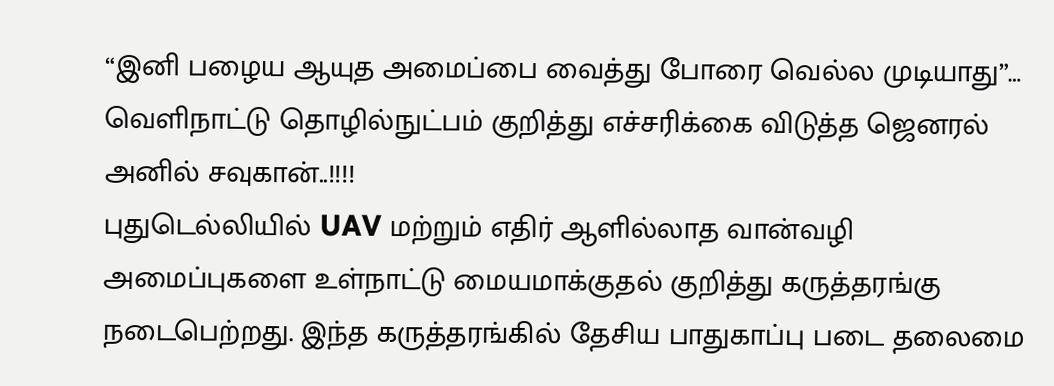“இனி பழைய ஆயுத அமைப்பை வைத்து போரை வெல்ல முடியாது”… வெளிநாட்டு தொழில்நுட்பம் குறித்து எச்சரிக்கை விடுத்த ஜெனரல் அனில் சவுகான்..!!!!
புதுடெல்லியில் UAV மற்றும் எதிர் ஆளில்லாத வான்வழி அமைப்புகளை உள்நாட்டு மையமாக்குதல் குறித்து கருத்தரங்கு நடைபெற்றது. இந்த கருத்தரங்கில் தேசிய பாதுகாப்பு படை தலைமை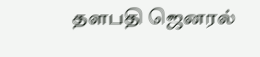தளபதி ஜெனரல்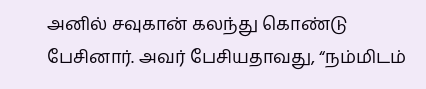அனில் சவுகான் கலந்து கொண்டு பேசினார். அவர் பேசியதாவது, “நம்மிடம்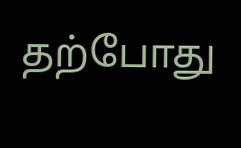தற்போது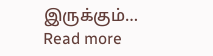இருக்கும்…
Read more